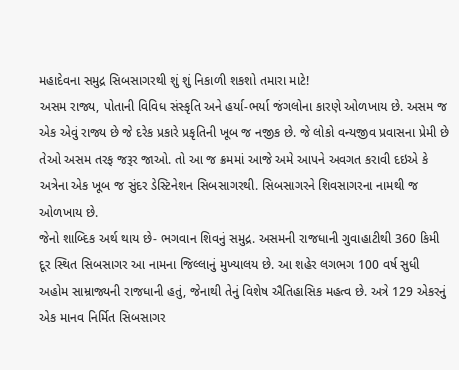મહાદેવના સમુદ્ર સિબસાગરથી શું શું નિકાળી શકશો તમારા માટે!
અસમ રાજ્ય, પોતાની વિવિધ સંસ્કૃતિ અને હર્યા-ભર્યા જંગલોના કારણે ઓળખાય છે. અસમ જ એક એવું રાજ્ય છે જે દરેક પ્રકારે પ્રકૃતિની ખૂબ જ નજીક છે. જે લોકો વન્યજીવ પ્રવાસના પ્રેમી છે તેઓ અસમ તરફ જરૂર જાઓ. તો આ જ ક્રમમાં આજે અમે આપને અવગત કરાવી દઇએ કે અત્રેના એક ખૂબ જ સુંદર ડેસ્ટિનેશન સિબસાગરથી. સિબસાગરને શિવસાગરના નામથી જ ઓળખાય છે.
જેનો શાબ્દિક અર્થ થાય છે- ભગવાન શિવનું સમુદ્ર. અસમની રાજધાની ગુવાહાટીથી 360 કિમી દૂર સ્થિત સિબસાગર આ નામના જિલ્લાનું મુખ્યાલય છે. આ શહેર લગભગ 100 વર્ષ સુધી અહોમ સામ્રાજ્યની રાજધાની હતું, જેનાથી તેનું વિશેષ ઐતિહાસિક મહત્વ છે. અત્રે 129 એકરનું એક માનવ નિર્મિત સિબસાગર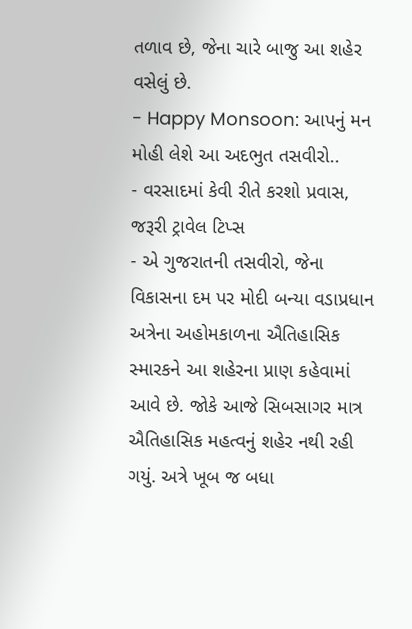તળાવ છે, જેના ચારે બાજુ આ શહેર વસેલું છે.
- Happy Monsoon: આપનું મન મોહી લેશે આ અદભુત તસવીરો..
- વરસાદમાં કેવી રીતે કરશો પ્રવાસ, જરૂરી ટ્રાવેલ ટિપ્સ
- એ ગુજરાતની તસવીરો, જેના વિકાસના દમ પર મોદી બન્યા વડાપ્રધાન
અત્રેના અહોમકાળના ઐતિહાસિક સ્મારકને આ શહેરના પ્રાણ કહેવામાં આવે છે. જોકે આજે સિબસાગર માત્ર ઐતિહાસિક મહત્વનું શહેર નથી રહી ગયું. અત્રે ખૂબ જ બધા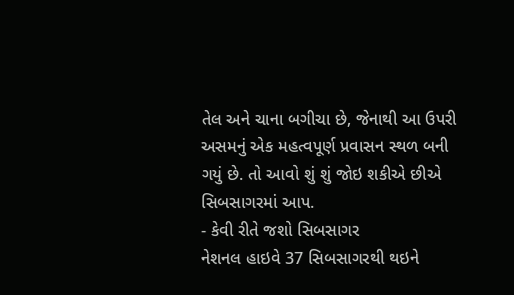તેલ અને ચાના બગીચા છે, જેનાથી આ ઉપરી અસમનું એક મહત્વપૂર્ણ પ્રવાસન સ્થળ બની ગયું છે. તો આવો શું શું જોઇ શકીએ છીએ સિબસાગરમાં આપ.
- કેવી રીતે જશો સિબસાગર
નેશનલ હાઇવે 37 સિબસાગરથી થઇને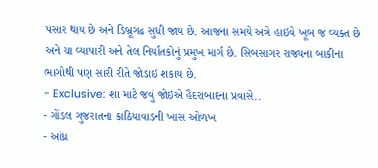પસાર થાય છે અને ડિબ્રૂગઢ સુધી જાય છે. આજના સમયે અત્રે હાઇવે ખૂબ જ વ્યક્ત છે અને ચા વ્યાપારી અને તેલ નિર્યાતકોનું પ્રમુખ માર્ગ છે. સિબસાગર રાજ્યના બાકીના ભાગોથી પણ સારી રીતે જોડાઇ શકાય છે.
- Exclusive: શા માટે જવું જોઇએ હૈદરાબાદના પ્રવાસે..
- ગોંડલ ગુજરાતના કાઠિયાવાડની ખાસ ઓળખ
- આંધ્ર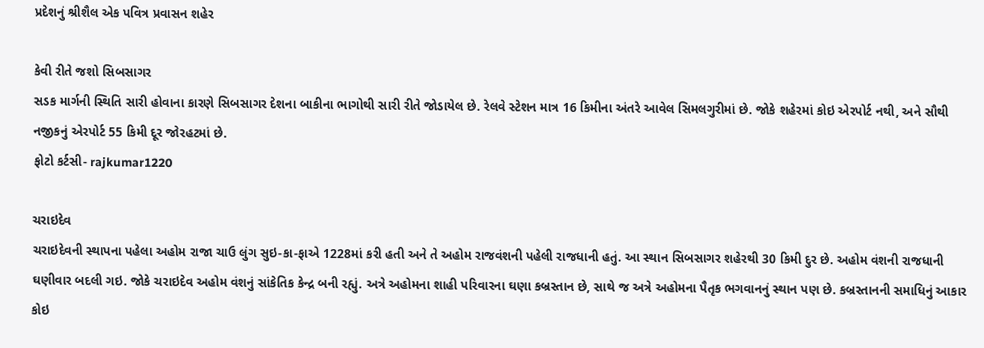પ્રદેશનું શ્રીશૈલ એક પવિત્ર પ્રવાસન શહેર

કેવી રીતે જશો સિબસાગર
સડક માર્ગની સ્થિતિ સારી હોવાના કારણે સિબસાગર દેશના બાકીના ભાગોથી સારી રીતે જોડાયેલ છે. રેલવે સ્ટેશન માત્ર 16 કિમીના અંતરે આવેલ સિમલગુરીમાં છે. જોકે શહેરમાં કોઇ એરપોર્ટ નથી, અને સૌથી નજીકનું એરપોર્ટ 55 કિમી દૂર જોરહટમાં છે.
ફોટો કર્ટસી- rajkumar1220

ચરાઇદેવ
ચરાઇદેવની સ્થાપના પહેલા અહોમ રાજા ચાઉ લુંગ સુઇ-કા-ફાએ 1228માં કરી હતી અને તે અહોમ રાજવંશની પહેલી રાજધાની હતું. આ સ્થાન સિબસાગર શહેરથી 30 કિમી દુર છે. અહોમ વંશની રાજધાની ઘણીવાર બદલી ગઇ. જોકે ચરાઇદેવ અહોમ વંશનું સાંકેતિક કેન્દ્ર બની રહ્યું. અત્રે અહોમના શાહી પરિવારના ઘણા કબ્રસ્તાન છે, સાથે જ અત્રે અહોમના પૈતૃક ભગવાનનું સ્થાન પણ છે. કબ્રસ્તાનની સમાધિનું આકાર કોઇ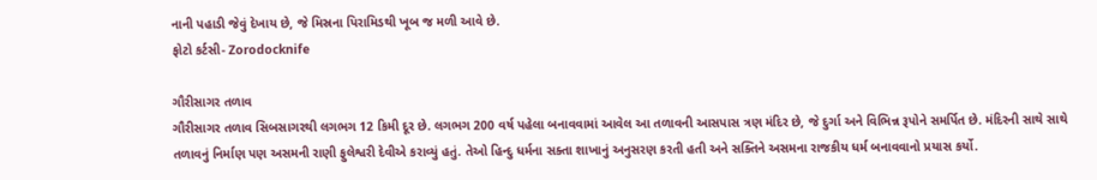નાની પહાડી જેવું દેખાય છે, જે મિસ્રના પિરામિડથી ખૂબ જ મળી આવે છે.
ફોટો કર્ટસી- Zorodocknife

ગૌરીસાગર તળાવ
ગૌરીસાગર તળાવ સિબસાગરથી લગભગ 12 કિમી દૂર છે. લગભગ 200 વર્ષ પહેલા બનાવવામાં આવેલ આ તળાવની આસપાસ ત્રણ મંદિર છે, જે દુર્ગા અને વિભિન્ન રૂપોને સમર્પિત છે. મંદિરની સાથે સાથે તળાવનું નિર્માણ પણ અસમની રાણી ફુલેશ્વરી દેવીએ કરાવ્યું હતું. તેઓ હિન્દુ ધર્મના સક્તા શાખાનું અનુસરણ કરતી હતી અને સક્તિને અસમના રાજકીય ધર્મ બનાવવાનો પ્રયાસ કર્યો.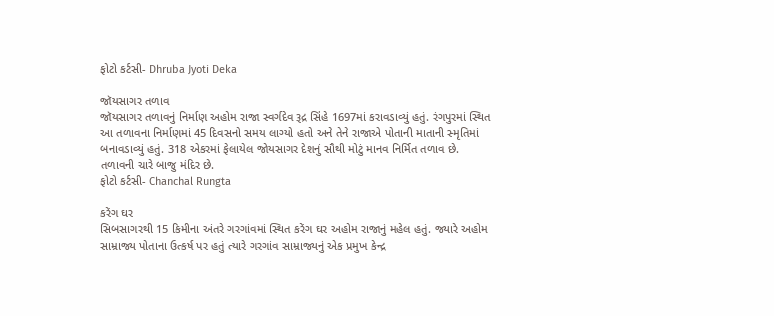ફોટો કર્ટસી- Dhruba Jyoti Deka

જૉયસાગર તળાવ
જૉયસાગર તળાવનું નિર્માણ અહોમ રાજા સ્વર્ગદેવ રૂદ્ર સિંહે 1697માં કરાવડાવ્યું હતું. રંગપુરમાં સ્થિત આ તળાવના નિર્માણમાં 45 દિવસનો સમય લાગ્યો હતો અને તેને રાજાએ પોતાની માતાની સ્મૃતિમાં બનાવડાવ્યું હતું. 318 એકરમાં ફેલાયેલ જોયસાગર દેશનું સૌથી મોટું માનવ નિર્મિત તળાવ છે. તળાવની ચારે બાજુ મંદિર છે.
ફોટો કર્ટસી- Chanchal Rungta

કરેંગ ઘર
સિબસાગરથી 15 કિમીના અંતરે ગરગાંવમાં સ્થિત કરેંગ ઘર અહોમ રાજાનું મહેલ હતું. જ્યારે અહોમ સામ્રાજ્ય પોતાના ઉત્કર્ષ પર હતું ત્યારે ગરગાંવ સામ્રાજ્યનું એક પ્રમુખ કેન્દ્ર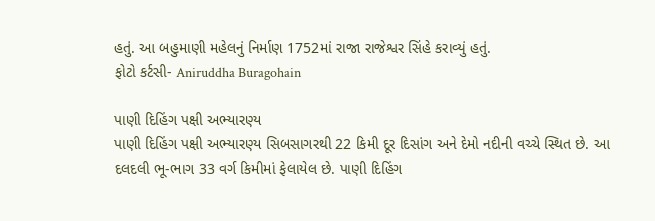હતું. આ બહુમાણી મહેલનું નિર્માણ 1752માં રાજા રાજેશ્વર સિંહે કરાવ્યું હતું.
ફોટો કર્ટસી- Aniruddha Buragohain

પાણી દિહિંગ પક્ષી અભ્યારણ્ય
પાણી દિહિંગ પક્ષી અભ્યારણ્ય સિબસાગરથી 22 કિમી દૂર દિસાંગ અને દેમો નદીની વચ્ચે સ્થિત છે. આ દલદલી ભૂ-ભાગ 33 વર્ગ કિમીમાં ફેલાયેલ છે. પાણી દિહિંગ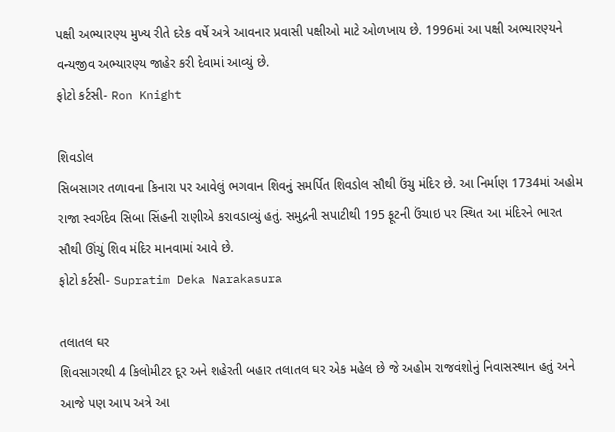પક્ષી અભ્યારણ્ય મુખ્ય રીતે દરેક વર્ષે અત્રે આવનાર પ્રવાસી પક્ષીઓ માટે ઓળખાય છે. 1996માં આ પક્ષી અભ્યારણ્યને વન્યજીવ અભ્યારણ્ય જાહેર કરી દેવામાં આવ્યું છે.
ફોટો કર્ટસી- Ron Knight

શિવડોલ
સિબસાગર તળાવના કિનારા પર આવેલું ભગવાન શિવનું સમર્પિત શિવડોલ સૌથી ઉંચુ મંદિર છે. આ નિર્માણ 1734માં અહોમ રાજા સ્વર્ગદેવ સિબા સિંહની રાણીએ કરાવડાવ્યું હતું. સમુદ્રની સપાટીથી 195 ફૂટની ઉંચાઇ પર સ્થિત આ મંદિરને ભારત સૌથી ઊંચું શિવ મંદિર માનવામાં આવે છે.
ફોટો કર્ટસી- Supratim Deka Narakasura

તલાતલ ઘર
શિવસાગરથી 4 કિલોમીટર દૂર અને શહેરતી બહાર તલાતલ ઘર એક મહેલ છે જે અહોમ રાજવંશોનું નિવાસસ્થાન હતું અને આજે પણ આપ અત્રે આ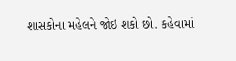શાસકોના મહેલને જોઇ શકો છો. કહેવામાં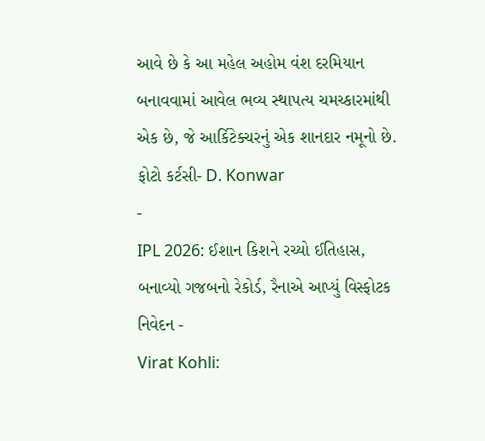આવે છે કે આ મહેલ અહોમ વંશ દરમિયાન બનાવવામાં આવેલ ભવ્ય સ્થાપત્ય ચમચ્કારમાંથી એક છે, જે આર્કિટેક્ચરનું એક શાનદાર નમૂનો છે.
ફોટો કર્ટસી- D. Konwar
-
IPL 2026: ઈશાન કિશને રચ્યો ઈતિહાસ, બનાવ્યો ગજબનો રેકોર્ડ, રૈનાએ આપ્યું વિસ્ફોટક નિવેદન -
Virat Kohli: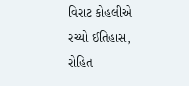વિરાટ કોહલીએ રચ્યો ઈતિહાસ, રોહિત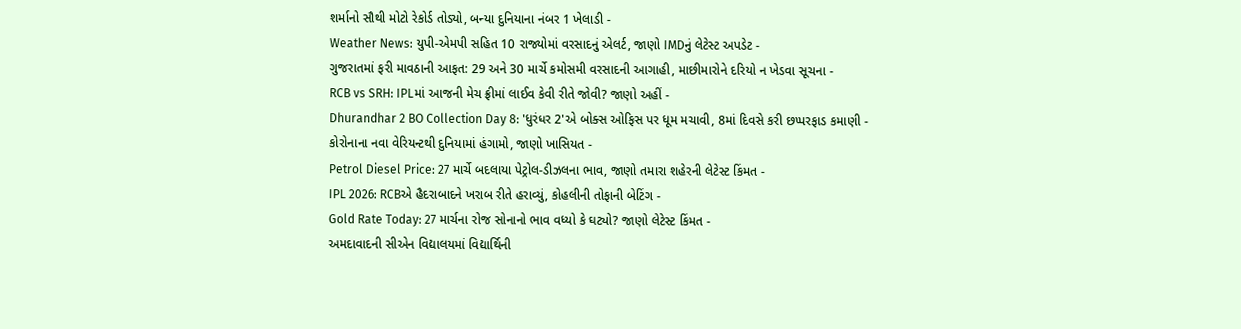શર્માનો સૌથી મોટો રેકોર્ડ તોડ્યો, બન્યા દુનિયાના નંબર 1 ખેલાડી -
Weather News: યુપી-એમપી સહિત 10 રાજ્યોમાં વરસાદનું એલર્ટ, જાણો IMDનું લેટેસ્ટ અપડેટ -
ગુજરાતમાં ફરી માવઠાની આફત: 29 અને 30 માર્ચે કમોસમી વરસાદની આગાહી, માછીમારોને દરિયો ન ખેડવા સૂચના -
RCB vs SRH: IPLમાં આજની મેચ ફ્રીમાં લાઈવ કેવી રીતે જોવી? જાણો અહીં -
Dhurandhar 2 BO Collection Day 8: 'ધુરંધર 2'એ બોક્સ ઓફિસ પર ધૂમ મચાવી, 8માં દિવસે કરી છપ્પરફાડ કમાણી -
કોરોનાના નવા વેરિયન્ટથી દુનિયામાં હંગામો, જાણો ખાસિયત -
Petrol Diesel Price: 27 માર્ચે બદલાયા પેટ્રોલ-ડીઝલના ભાવ, જાણો તમારા શહેરની લેટેસ્ટ કિંમત -
IPL 2026: RCBએ હૈદરાબાદને ખરાબ રીતે હરાવ્યું, કોહલીની તોફાની બેટિંગ -
Gold Rate Today: 27 માર્ચના રોજ સોનાનો ભાવ વધ્યો કે ઘટ્યો? જાણો લેટેસ્ટ કિંમત -
અમદાવાદની સીએન વિદ્યાલયમાં વિદ્યાર્થિની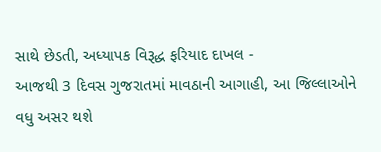સાથે છેડતી, અધ્યાપક વિરૂદ્ધ ફરિયાદ દાખલ -
આજથી 3 દિવસ ગુજરાતમાં માવઠાની આગાહી, આ જિલ્લાઓને વધુ અસર થશે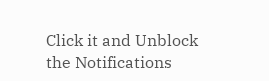Click it and Unblock the Notifications